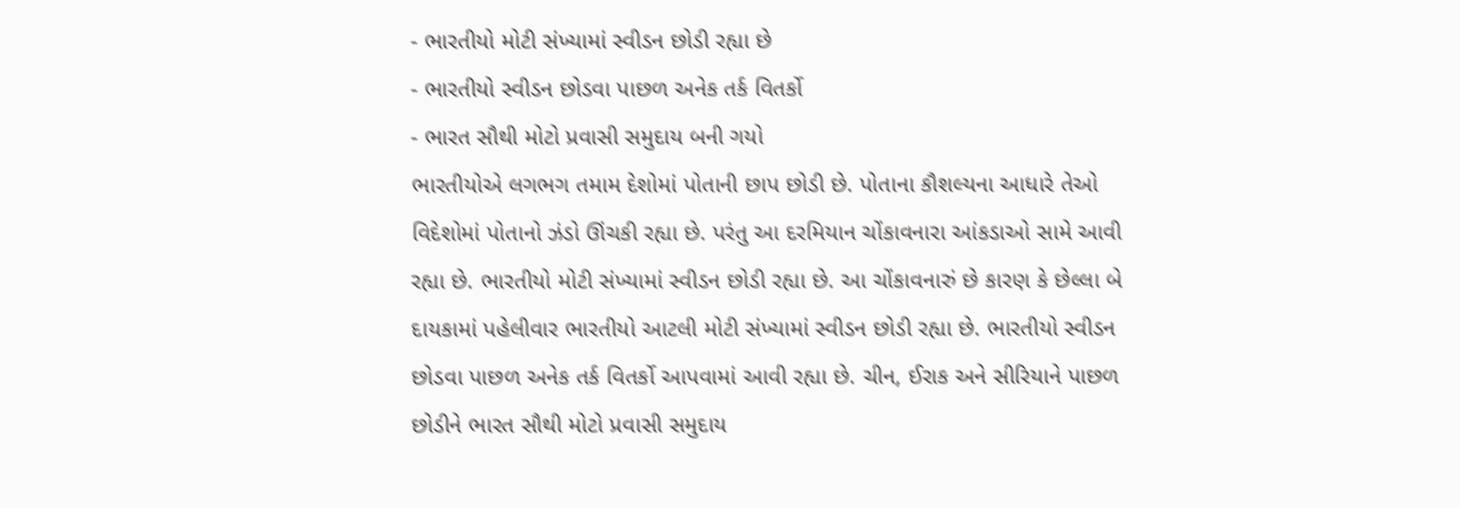- ભારતીયો મોટી સંખ્યામાં સ્વીડન છોડી રહ્યા છે
- ભારતીયો સ્વીડન છોડવા પાછળ અનેક તર્ક વિતર્કો
- ભારત સૌથી મોટો પ્રવાસી સમુદાય બની ગયો
ભારતીયોએ લગભગ તમામ દેશોમાં પોતાની છાપ છોડી છે. પોતાના કૌશલ્યના આધારે તેઓ વિદેશોમાં પોતાનો ઝંડો ઊંચકી રહ્યા છે. પરંતુ આ દરમિયાન ચોંકાવનારા આંકડાઓ સામે આવી રહ્યા છે. ભારતીયો મોટી સંખ્યામાં સ્વીડન છોડી રહ્યા છે. આ ચોંકાવનારું છે કારણ કે છેલ્લા બે દાયકામાં પહેલીવાર ભારતીયો આટલી મોટી સંખ્યામાં સ્વીડન છોડી રહ્યા છે. ભારતીયો સ્વીડન છોડવા પાછળ અનેક તર્ક વિતર્કો આપવામાં આવી રહ્યા છે. ચીન, ઈરાક અને સીરિયાને પાછળ છોડીને ભારત સૌથી મોટો પ્રવાસી સમુદાય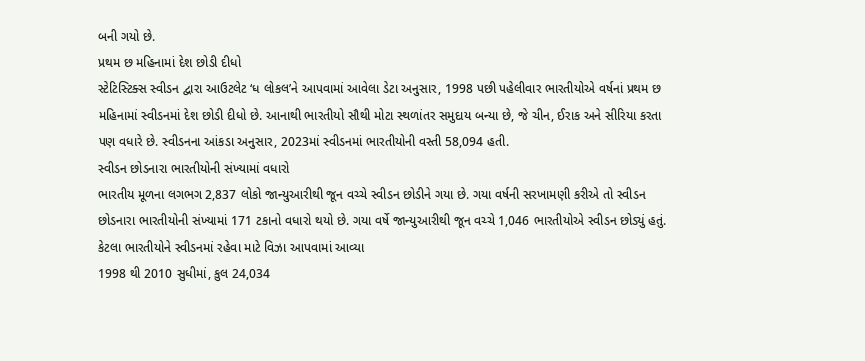બની ગયો છે.
પ્રથમ છ મહિનામાં દેશ છોડી દીધો
સ્ટેટિસ્ટિક્સ સ્વીડન દ્વારા આઉટલેટ ‘ધ લોકલ’ને આપવામાં આવેલા ડેટા અનુસાર, 1998 પછી પહેલીવાર ભારતીયોએ વર્ષનાં પ્રથમ છ મહિનામાં સ્વીડનમાં દેશ છોડી દીધો છે. આનાથી ભારતીયો સૌથી મોટા સ્થળાંતર સમુદાય બન્યા છે, જે ચીન, ઈરાક અને સીરિયા કરતા પણ વધારે છે. સ્વીડનના આંકડા અનુસાર, 2023માં સ્વીડનમાં ભારતીયોની વસ્તી 58,094 હતી.
સ્વીડન છોડનારા ભારતીયોની સંખ્યામાં વધારો
ભારતીય મૂળના લગભગ 2,837 લોકો જાન્યુઆરીથી જૂન વચ્ચે સ્વીડન છોડીને ગયા છે. ગયા વર્ષની સરખામણી કરીએ તો સ્વીડન છોડનારા ભારતીયોની સંખ્યામાં 171 ટકાનો વધારો થયો છે. ગયા વર્ષે જાન્યુઆરીથી જૂન વચ્ચે 1,046 ભારતીયોએ સ્વીડન છોડ્યું હતું.
કેટલા ભારતીયોને સ્વીડનમાં રહેવા માટે વિઝા આપવામાં આવ્યા
1998 થી 2010 સુધીમાં, કુલ 24,034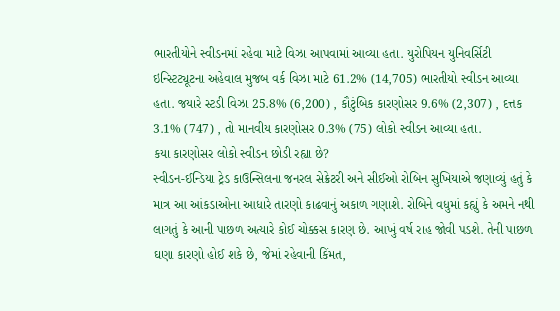ભારતીયોને સ્વીડનમાં રહેવા માટે વિઝા આપવામાં આવ્યા હતા. યુરોપિયન યુનિવર્સિટી ઇન્સ્ટિટ્યૂટના અહેવાલ મુજબ વર્ક વિઝા માટે 61.2% (14,705) ભારતીયો સ્વીડન આવ્યા હતા. જયારે સ્ટડી વિઝા 25.8% (6,200) , કૌટુંબિક કારણોસર 9.6% (2,307) , દત્તક 3.1% (747) , તો માનવીય કારણોસર 0.3% (75) લોકો સ્વીડન આવ્યા હતા.
કયા કારણોસર લોકો સ્વીડન છોડી રહ્યા છે?
સ્વીડન-ઈન્ડિયા ટ્રેડ કાઉન્સિલના જનરલ સેક્રેટરી અને સીઈઓ રોબિન સુખિયાએ જણાવ્યું હતું કે માત્ર આ આંકડાઓના આધારે તારણો કાઢવાનું અકાળ ગણાશે. રોબિને વધુમાં કહ્યું કે અમને નથી લાગતું કે આની પાછળ અત્યારે કોઈ ચોક્કસ કારણ છે. આખું વર્ષ રાહ જોવી પડશે. તેની પાછળ ઘણા કારણો હોઈ શકે છે, જેમાં રહેવાની કિંમત,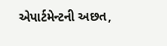એપાર્ટમેન્ટની અછત,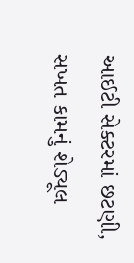આઈટી સેક્ટરમાં છટણી, સખત કામનું શેડ્યૂલ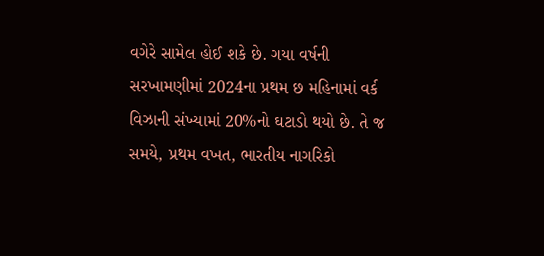વગેરે સામેલ હોઈ શકે છે. ગયા વર્ષની સરખામણીમાં 2024ના પ્રથમ છ મહિનામાં વર્ક વિઝાની સંખ્યામાં 20%નો ઘટાડો થયો છે. તે જ સમયે, પ્રથમ વખત, ભારતીય નાગરિકો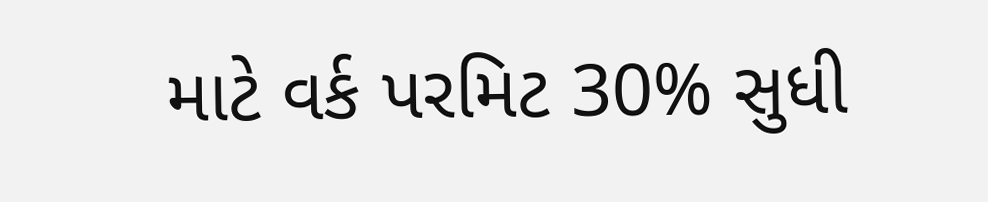માટે વર્ક પરમિટ 30% સુધી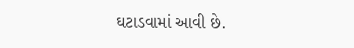ઘટાડવામાં આવી છે.